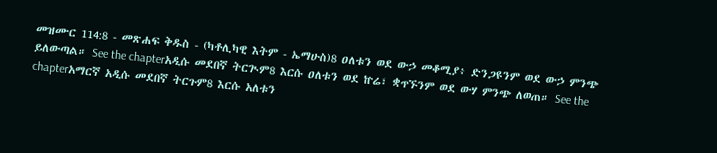መዝሙር 114:8 - መጽሐፍ ቅዱስ - (ካቶሊካዊ እትም - ኤማሁስ)8 ዐለቱን ወደ ውኃ መቆሚያ፥ ድንጋዩንም ወደ ውኃ ምንጭ ይለውጣል። See the chapterአዲሱ መደበኛ ትርጒም8 እርሱ ዐለቱን ወደ ኵሬ፣ ቋጥኙንም ወደ ውሃ ምንጭ ለወጠ። See the chapterአማርኛ አዲሱ መደበኛ ትርጉም8 እርሱ አለቱን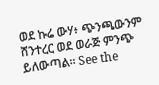ወደ ኩሬ ውሃ፥ ጭንጫውንም ሸንተረር ወደ ወራጅ ምንጭ ይለውጣል። See the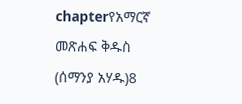chapterየአማርኛ መጽሐፍ ቅዱስ (ሰማንያ አሃዱ)8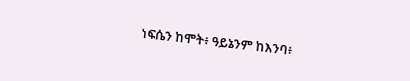ነፍሴን ከሞት፥ ዓይኔንም ከእንባ፥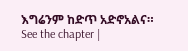እግሬንም ከድጥ አድኖአልና። See the chapter |